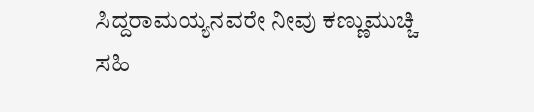ಸಿದ್ದರಾಮಯ್ಯನವರೇ ನೀವು ಕಣ್ಣುಮುಚ್ಚಿ ಸಹಿ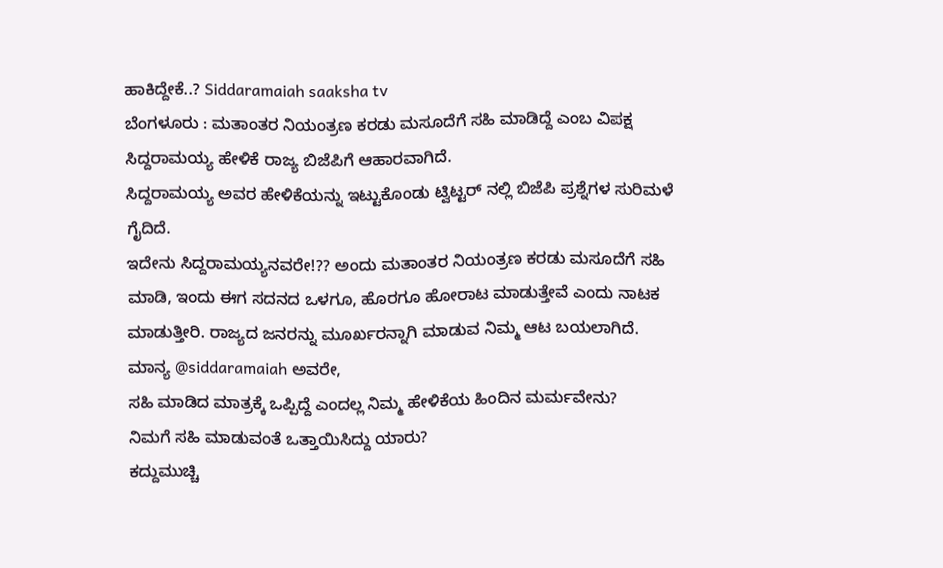ಹಾಕಿದ್ದೇಕೆ..? Siddaramaiah saaksha tv
ಬೆಂಗಳೂರು : ಮತಾಂತರ ನಿಯಂತ್ರಣ ಕರಡು ಮಸೂದೆಗೆ ಸಹಿ ಮಾಡಿದ್ದೆ ಎಂಬ ವಿಪಕ್ಷ ಸಿದ್ದರಾಮಯ್ಯ ಹೇಳಿಕೆ ರಾಜ್ಯ ಬಿಜೆಪಿಗೆ ಆಹಾರವಾಗಿದೆ.
ಸಿದ್ದರಾಮಯ್ಯ ಅವರ ಹೇಳಿಕೆಯನ್ನು ಇಟ್ಟುಕೊಂಡು ಟ್ವಿಟ್ಟರ್ ನಲ್ಲಿ ಬಿಜೆಪಿ ಪ್ರಶ್ನೆಗಳ ಸುರಿಮಳೆ ಗೈದಿದೆ.
ಇದೇನು ಸಿದ್ದರಾಮಯ್ಯನವರೇ!?? ಅಂದು ಮತಾಂತರ ನಿಯಂತ್ರಣ ಕರಡು ಮಸೂದೆಗೆ ಸಹಿ ಮಾಡಿ, ಇಂದು ಈಗ ಸದನದ ಒಳಗೂ, ಹೊರಗೂ ಹೋರಾಟ ಮಾಡುತ್ತೇವೆ ಎಂದು ನಾಟಕ ಮಾಡುತ್ತೀರಿ. ರಾಜ್ಯದ ಜನರನ್ನು ಮೂರ್ಖರನ್ನಾಗಿ ಮಾಡುವ ನಿಮ್ಮ ಆಟ ಬಯಲಾಗಿದೆ.
ಮಾನ್ಯ @siddaramaiah ಅವರೇ,
ಸಹಿ ಮಾಡಿದ ಮಾತ್ರಕ್ಕೆ ಒಪ್ಪಿದ್ದೆ ಎಂದಲ್ಲ ನಿಮ್ಮ ಹೇಳಿಕೆಯ ಹಿಂದಿನ ಮರ್ಮವೇನು?
ನಿಮಗೆ ಸಹಿ ಮಾಡುವಂತೆ ಒತ್ತಾಯಿಸಿದ್ದು ಯಾರು?
ಕದ್ದುಮುಚ್ಚಿ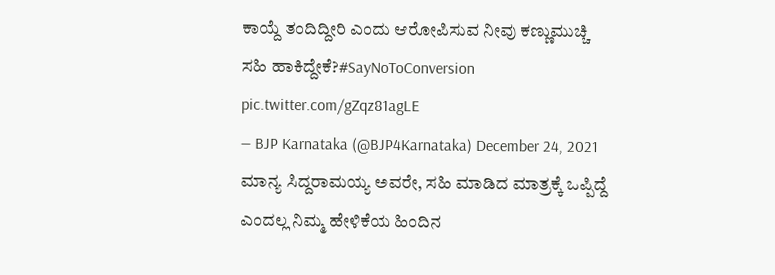ಕಾಯ್ದೆ ತಂದಿದ್ದೀರಿ ಎಂದು ಆರೋಪಿಸುವ ನೀವು ಕಣ್ಣುಮುಚ್ಚಿ ಸಹಿ ಹಾಕಿದ್ದೇಕೆ?#SayNoToConversion pic.twitter.com/gZqz81agLE
— BJP Karnataka (@BJP4Karnataka) December 24, 2021
ಮಾನ್ಯ ಸಿದ್ದರಾಮಯ್ಯ ಅವರೇ, ಸಹಿ ಮಾಡಿದ ಮಾತ್ರಕ್ಕೆ ಒಪ್ಪಿದ್ದೆ ಎಂದಲ್ಲ ನಿಮ್ಮ ಹೇಳಿಕೆಯ ಹಿಂದಿನ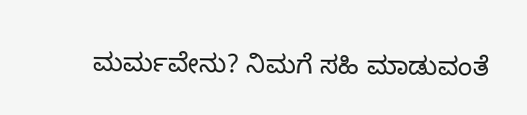ಮರ್ಮವೇನು? ನಿಮಗೆ ಸಹಿ ಮಾಡುವಂತೆ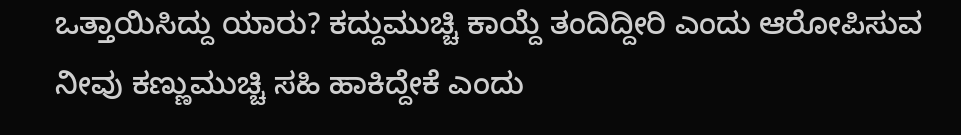ಒತ್ತಾಯಿಸಿದ್ದು ಯಾರು? ಕದ್ದುಮುಚ್ಚಿ ಕಾಯ್ದೆ ತಂದಿದ್ದೀರಿ ಎಂದು ಆರೋಪಿಸುವ ನೀವು ಕಣ್ಣುಮುಚ್ಚಿ ಸಹಿ ಹಾಕಿದ್ದೇಕೆ ಎಂದು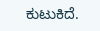ಕುಟುಕಿದೆ.